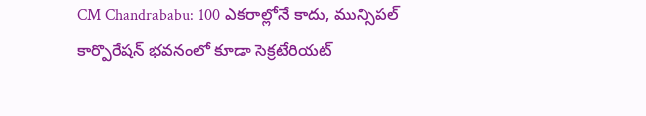CM Chandrababu: 100 ఎకరాల్లోనే కాదు, మున్సిపల్ కార్పొరేషన్ భవనంలో కూడా సెక్రటేరియట్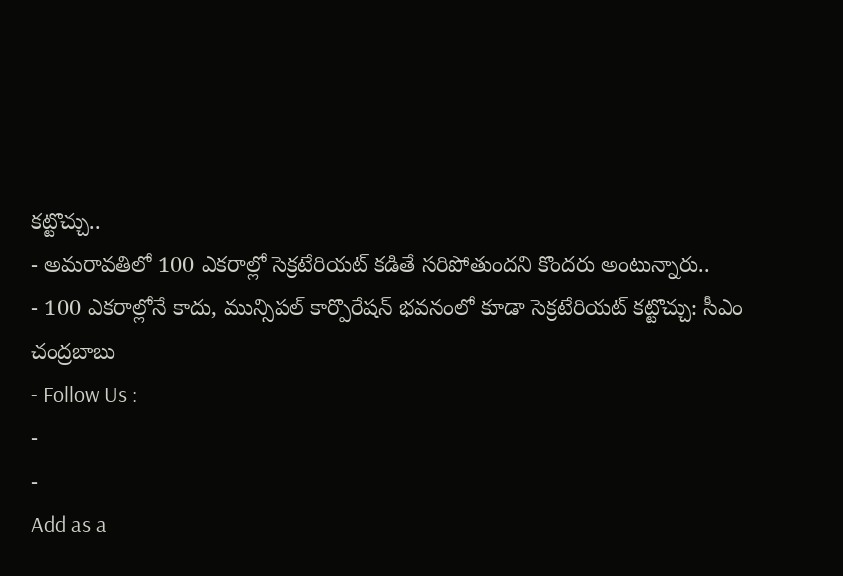కట్టొచ్చు..
- అమరావతిలో 100 ఎకరాల్లో సెక్రటేరియట్ కడితే సరిపోతుందని కొందరు అంటున్నారు..
- 100 ఎకరాల్లోనే కాదు, మున్సిపల్ కార్పొరేషన్ భవనంలో కూడా సెక్రటేరియట్ కట్టొచ్చు: సీఎం చంద్రబాబు
- Follow Us :
-
-
Add as a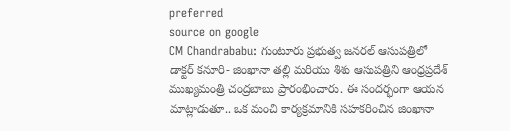preferred
source on google
CM Chandrababu: గుంటూరు ప్రభుత్వ జనరల్ ఆసుపత్రిలో డాక్టర్ కనూరి- జింఖానా తల్లి మరియు శిశు ఆసుపత్రిని ఆంధ్రప్రదేశ్ ముఖ్యమంత్రి చంద్రబాబు ప్రారంభించారు. ఈ సందర్భంగా ఆయన మాట్లాడుతూ.. ఒక మంచి కార్యక్రమానికి సహకరించిన జింఖానా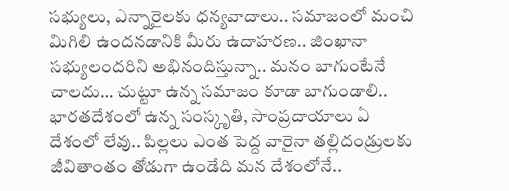సభ్యులు, ఎన్నారైలకు ధన్యవాదాలు.. సమాజంలో మంచి మిగిలి ఉందనడానికి మీరు ఉదాహరణ.. జింఖానా సభ్యులందరిని అభినందిస్తున్నా.. మనం బాగుంటేనే చాలదు… చుట్టూ ఉన్న సమాజం కూడా బాగుండాలి.. భారతదేశంలో ఉన్న సంస్కృతి, సాంప్రదాయాలు ఏ దేశంలో లేవు.. పిల్లలు ఎంత పెద్ద వారైనా తల్లిదండ్రులకు జీవితాంతం తోడుగా ఉండేది మన దేశంలోనే..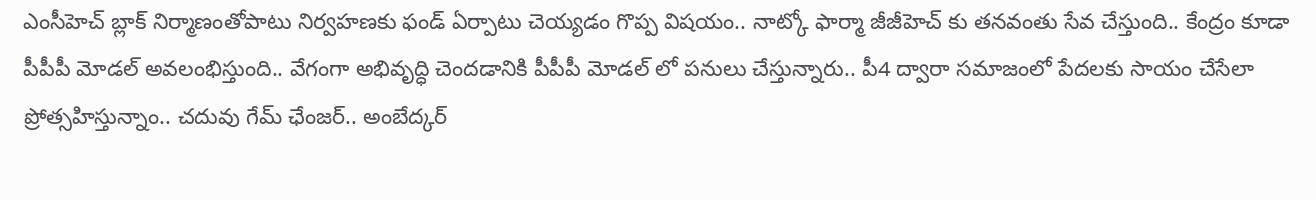ఎంసీహెచ్ బ్లాక్ నిర్మాణంతోపాటు నిర్వహణకు ఫండ్ ఏర్పాటు చెయ్యడం గొప్ప విషయం.. నాట్కో ఫార్మా జీజీహెచ్ కు తనవంతు సేవ చేస్తుంది.. కేంద్రం కూడా పీపీపీ మోడల్ అవలంభిస్తుంది.. వేగంగా అభివృద్ధి చెందడానికి పీపీపీ మోడల్ లో పనులు చేస్తున్నారు.. పీ4 ద్వారా సమాజంలో పేదలకు సాయం చేసేలా ప్రోత్సహిస్తున్నాం.. చదువు గేమ్ ఛేంజర్.. అంబేద్కర్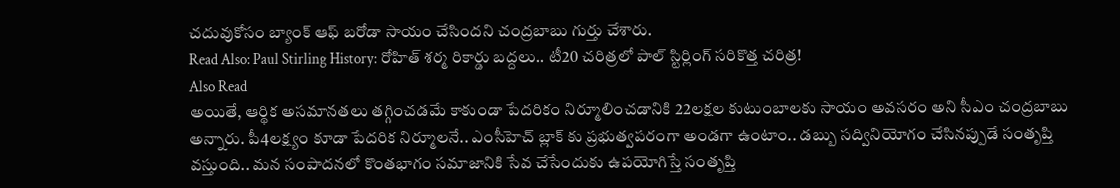చదువుకోసం బ్యాంక్ ఆఫ్ బరోడా సాయం చేసిందని చంద్రబాబు గుర్తు చేశారు.
Read Also: Paul Stirling History: రోహిత్ శర్మ రికార్డు బద్దలు.. టీ20 చరిత్రలో పాల్ స్టిర్లింగ్ సరికొత్త చరిత్ర!
Also Read
అయితే, ఆర్థిక అసమానతలు తగ్గించడమే కాకుండా పేదరికం నిర్మూలించడానికి 22లక్షల కుటుంబాలకు సాయం అవసరం అని సీఎం చంద్రబాబు అన్నారు. పీ4లక్ష్యం కూడా పేదరిక నిర్మూలనే.. ఎంసీహెచ్ బ్లాక్ కు ప్రభుత్వపరంగా అండగా ఉంటాం.. డబ్బు సద్వినియోగం చేసినప్పుడే సంతృప్తి వస్తుంది.. మన సంపాదనలో కొంతభాగం సమాజానికి సేవ చేసేందుకు ఉపయోగిస్తే సంతృప్తి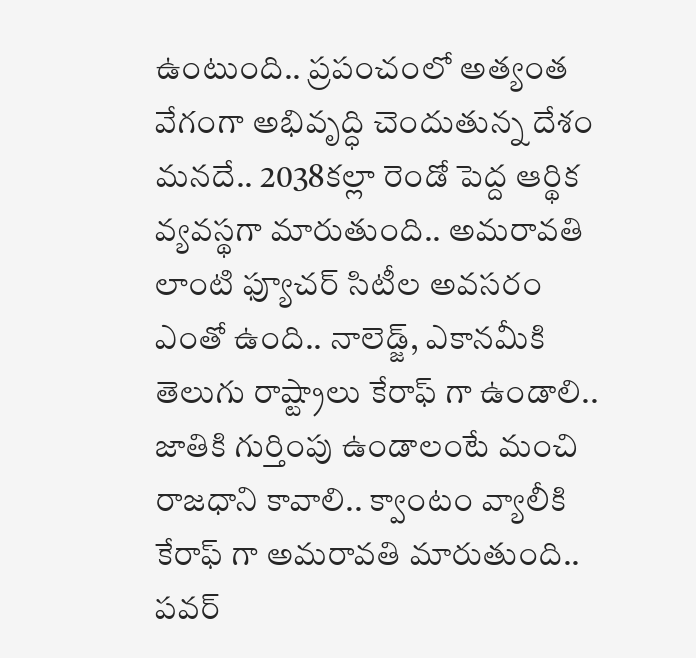ఉంటుంది.. ప్రపంచంలో అత్యంత వేగంగా అభివృద్ధి చెందుతున్న దేశం మనదే.. 2038కల్లా రెండో పెద్ద ఆర్థిక వ్యవస్థగా మారుతుంది.. అమరావతి లాంటి ఫ్యూచర్ సిటీల అవసరం ఎంతో ఉంది.. నాలెడ్జ్, ఎకానమీకి తెలుగు రాష్ట్రాలు కేరాఫ్ గా ఉండాలి.. జాతికి గుర్తింపు ఉండాలంటే మంచి రాజధాని కావాలి.. క్వాంటం వ్యాలీకి కేరాఫ్ గా అమరావతి మారుతుంది.. పవర్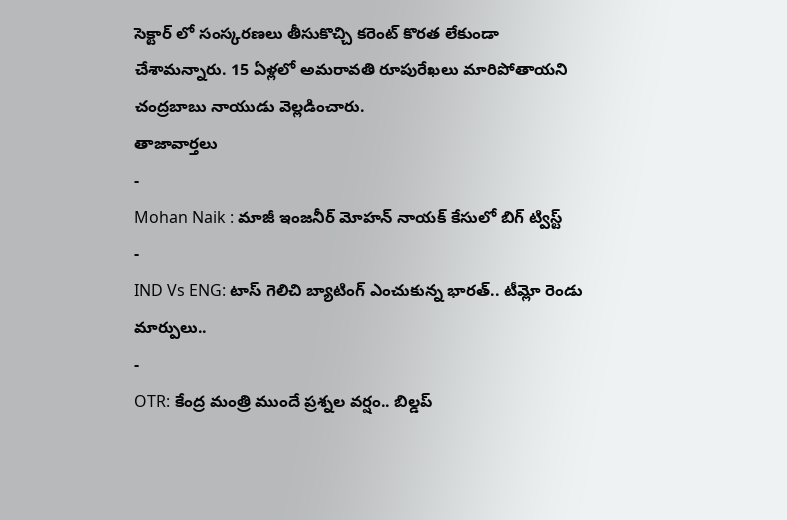సెక్టార్ లో సంస్కరణలు తీసుకొచ్చి కరెంట్ కొరత లేకుండా చేశామన్నారు. 15 ఏళ్లలో అమరావతి రూపురేఖలు మారిపోతాయని చంద్రబాబు నాయుడు వెల్లడించారు.
తాజావార్తలు
-
Mohan Naik : మాజీ ఇంజనీర్ మోహన్ నాయక్ కేసులో బిగ్ ట్విస్ట్
-
IND Vs ENG: టాస్ గెలిచి బ్యాటింగ్ ఎంచుకున్న భారత్.. టీమ్లో రెండు మార్పులు..
-
OTR: కేంద్ర మంత్రి ముందే ప్రశ్నల వర్షం.. బిల్డప్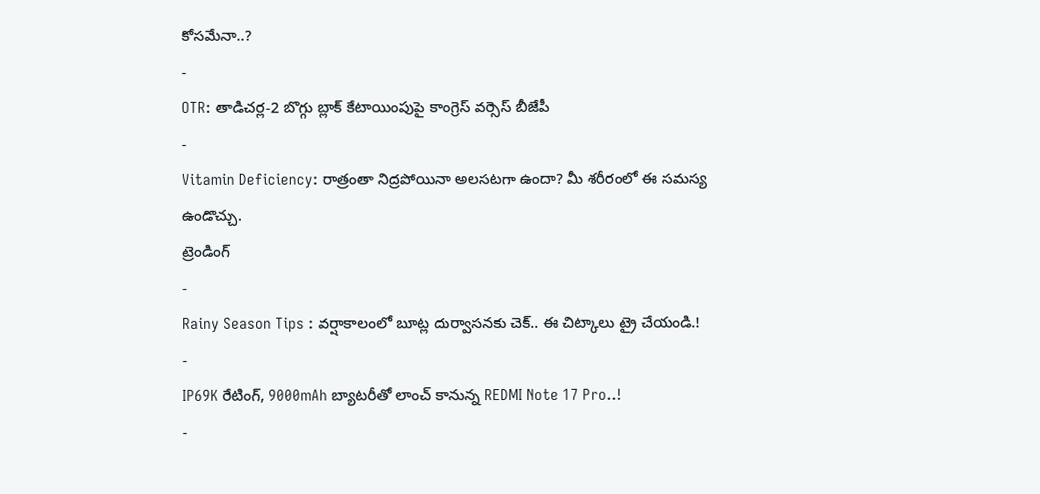కోసమేనా..?
-
OTR: తాడిచర్ల-2 బొగ్గు బ్లాక్ కేటాయింపుపై కాంగ్రెస్ వర్సెస్ బీజేపీ
-
Vitamin Deficiency: రాత్రంతా నిద్రపోయినా అలసటగా ఉందా? మీ శరీరంలో ఈ సమస్య ఉండొచ్చు.
ట్రెండింగ్
-
Rainy Season Tips : వర్షాకాలంలో బూట్ల దుర్వాసనకు చెక్.. ఈ చిట్కాలు ట్రై చేయండి.!
-
IP69K రేటింగ్, 9000mAh బ్యాటరీతో లాంచ్ కానున్న REDMI Note 17 Pro..!
-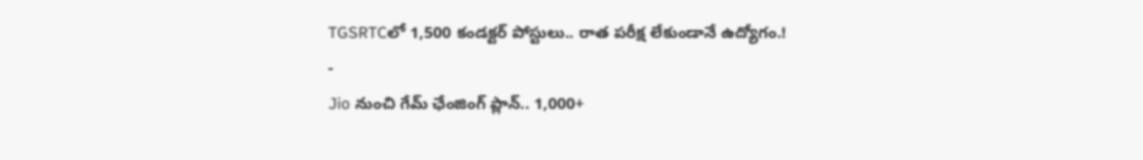TGSRTCలో 1,500 కండక్టర్ పోస్టులు.. రాత పరీక్ష లేకుండానే ఉద్యోగం.!
-
Jio నుంచి గేమ్ ఛేంజింగ్ ప్లాన్.. 1,000+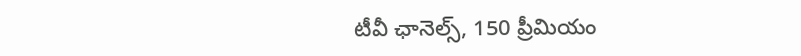టీవీ ఛానెల్స్, 150 ప్రీమియం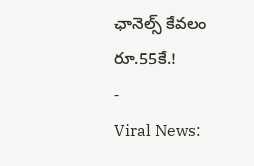ఛానెల్స్ కేవలం రూ.55కే.!
-
Viral News: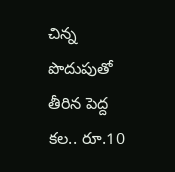చిన్న పొదుపుతో తీరిన పెద్ద కల.. రూ.10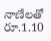నాణేలతో రూ.1.10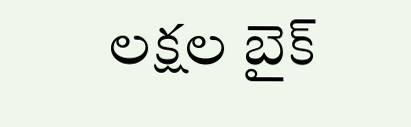లక్షల బైక్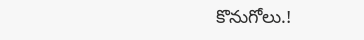కొనుగోలు.!